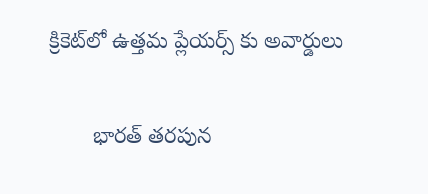క్రికెట్‌లో ఉత్తమ ప్లేయర్స్ కు అవార్డులు

       భారత్ తరపున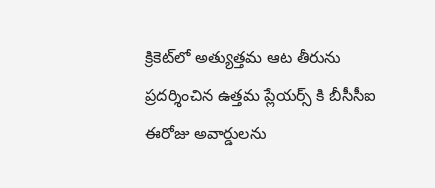క్రికెట్‌లో అత్యుత్తమ ఆట తీరును ప్రదర్శించిన ఉత్తమ ప్లేయర్స్ కి బీసీసీఐ ఈరోజు అవార్డులను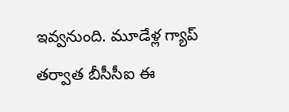ఇవ్వనుంది. మూడేళ్ల గ్యాప్ తర్వాత బీసీసీఐ ఈ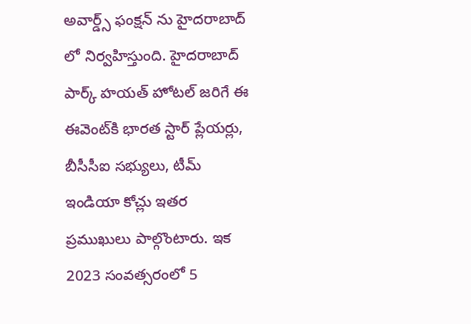అవార్డ్స్ ఫంక్షన్ ను హైదరాబాద్ లో నిర్వహిస్తుంది. హైదరాబాద్ పార్క్ హయత్ హోటల్ జరిగే ఈ ఈవెంట్‌కి భారత స్టార్ ప్లేయర్లు, బీసీసీఐ సభ్యులు, టీమ్ ఇండియా కోచ్లు ఇతర ప్రముఖులు పాల్గొంటారు. ఇక 2023 సంవత్సరంలో 5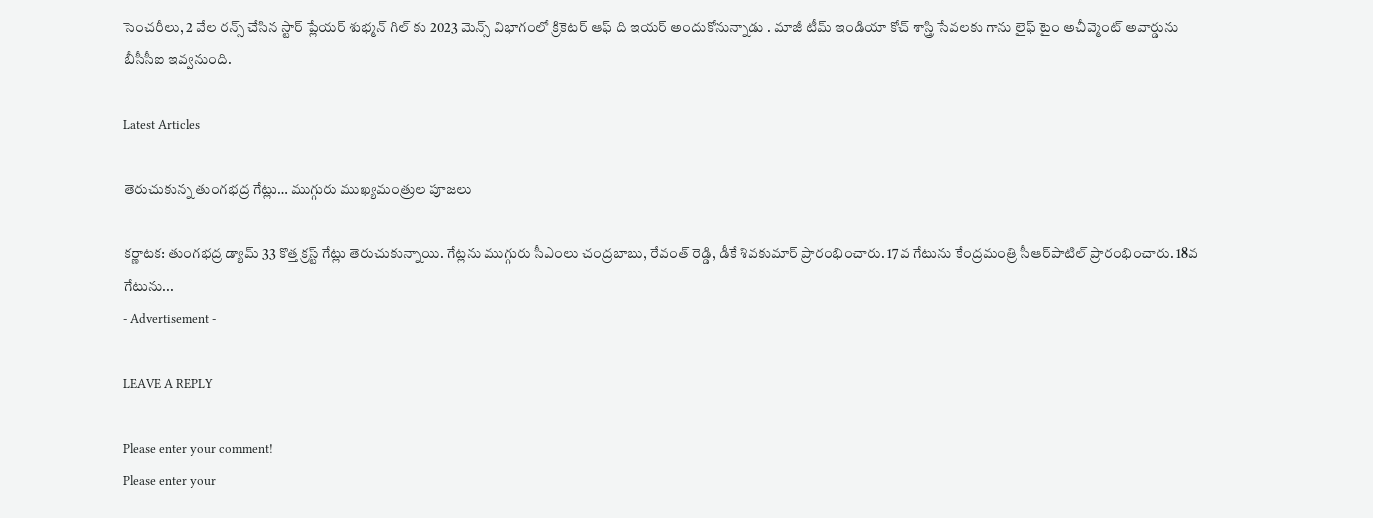సెంచరీలు, 2 వేల రన్స్ చేసిన స్టార్ ప్లేయర్ శుభ్మన్ గిల్ కు 2023 మెన్స్ విభాగంలో క్రికెటర్ ఆఫ్ ది ఇయర్ అందుకోనున్నాడు . మాజీ టీమ్ ఇండియా కోచ్ శాస్త్రి సేవలకు గాను లైఫ్ టైం అచీవ్మెంట్ అవార్డును బీసీసీఐ ఇవ్వనుంది.

Latest Articles

తెరుచుకున్న తుంగభద్ర గేట్లు… ముగ్గురు ముఖ్యమంత్రుల పూజలు

కర్ణాటక: తుంగభద్ర డ్యామ్‌ 33 కొత్త క్రస్ట్‌ గేట్లు తెరుచుకున్నాయి. గేట్లను ముగ్గురు సీఎంలు చంద్రబాబు, రేవంత్ రెడ్డి, డీకే శివకుమార్‌ ప్రారంభించారు. 17వ గేటును కేంద్రమంత్రి సీఆర్‌పాటిల్ ప్రారంభించారు. 18వ గేటును...
- Advertisement -

LEAVE A REPLY

Please enter your comment!
Please enter your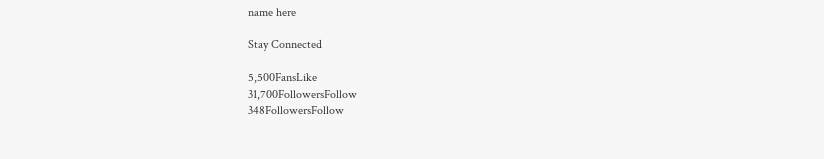name here

Stay Connected

5,500FansLike
31,700FollowersFollow
348FollowersFollow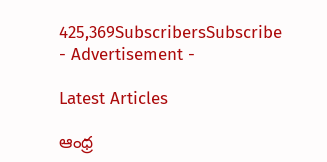425,369SubscribersSubscribe
- Advertisement -

Latest Articles

ఆంధ్ర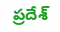ప్రదేశ్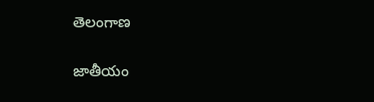తెలంగాణ

జాతీయం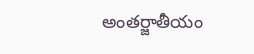అంతర్జాతీయం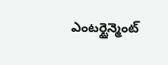ఎంటర్టైన్మెంట్